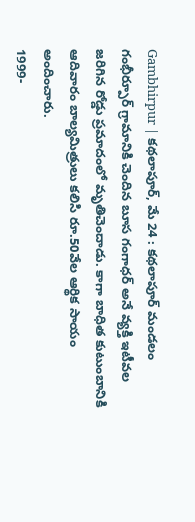Gambhirpur | కథలాపూర్, మే 24 : కథలాపూర్ మండలం గంభీర్పూర్ గ్రామానికి చెందిన బూస గంగాధర్ అనే వ్యక్తి ఇటీవల జరిగిన రోడ్డు ప్రమాదంలో మృతిచెందాడు. కాగా బాధిత కుటుంబానికి ఆదివారం బాల్యమిత్రులు కలిసి రూ.50వేల ఆర్థిక సాయం అందించారు.
1999-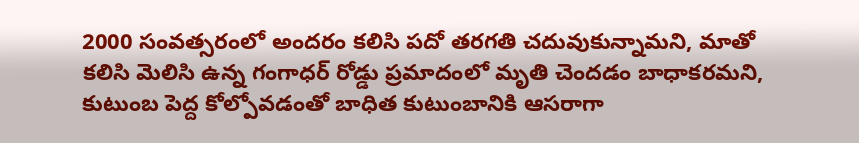2000 సంవత్సరంలో అందరం కలిసి పదో తరగతి చదువుకున్నామని, మాతో కలిసి మెలిసి ఉన్న గంగాధర్ రోడ్డు ప్రమాదంలో మృతి చెందడం బాధాకరమని, కుటుంబ పెద్ద కోల్పోవడంతో బాధిత కుటుంబానికి ఆసరాగా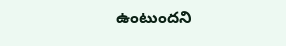ఉంటుందని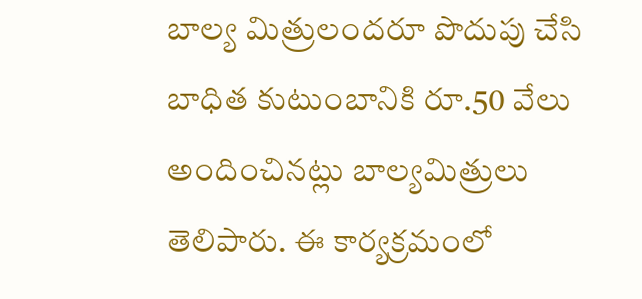బాల్య మిత్రులందరూ పొదుపు చేసి బాధిత కుటుంబానికి రూ.50 వేలు అందించినట్లు బాల్యమిత్రులు తెలిపారు. ఈ కార్యక్రమంలో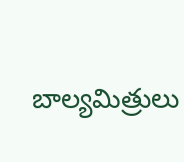బాల్యమిత్రులు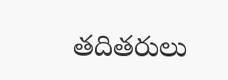తదితరులు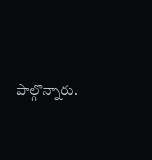పాల్గొన్నారు.